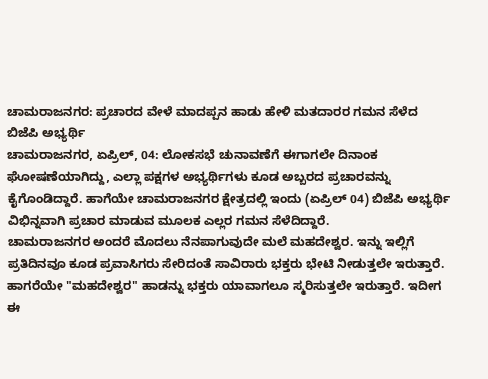ಚಾಮರಾಜನಗರ: ಪ್ರಚಾರದ ವೇಳೆ ಮಾದಪ್ಪನ ಹಾಡು ಹೇಳಿ ಮತದಾರರ ಗಮನ ಸೆಳೆದ ಬಿಜೆಪಿ ಅಭ್ಯರ್ಥಿ
ಚಾಮರಾಜನಗರ, ಏಪ್ರಿಲ್, 04: ಲೋಕಸಭೆ ಚುನಾವಣೆಗೆ ಈಗಾಗಲೇ ದಿನಾಂಕ ಘೋಷಣೆಯಾಗಿದ್ದು, ಎಲ್ಲಾ ಪಕ್ಷಗಳ ಅಭ್ಯರ್ಥಿಗಳು ಕೂಡ ಅಬ್ಬರದ ಪ್ರಚಾರವನ್ನು ಕೈಗೊಂಡಿದ್ದಾರೆ. ಹಾಗೆಯೇ ಚಾಮರಾಜನಗರ ಕ್ಷೇತ್ರದಲ್ಲಿ ಇಂದು (ಏಪ್ರಿಲ್ 04) ಬಿಜೆಪಿ ಅಭ್ಯರ್ಥಿ ವಿಭಿನ್ನವಾಗಿ ಪ್ರಚಾರ ಮಾಡುವ ಮೂಲಕ ಎಲ್ಲರ ಗಮನ ಸೆಳೆದಿದ್ದಾರೆ.
ಚಾಮರಾಜನಗರ ಅಂದರೆ ಮೊದಲು ನೆನಪಾಗುವುದೇ ಮಲೆ ಮಹದೇಶ್ವರ. ಇನ್ನು ಇಲ್ಲಿಗೆ ಪ್ರತಿದಿನವೂ ಕೂಡ ಪ್ರವಾಸಿಗರು ಸೇರಿದಂತೆ ಸಾವಿರಾರು ಭಕ್ತರು ಭೇಟಿ ನೀಡುತ್ತಲೇ ಇರುತ್ತಾರೆ. ಹಾಗರೆಯೇ "ಮಹದೇಶ್ವರ" ಹಾಡನ್ನು ಭಕ್ತರು ಯಾವಾಗಲೂ ಸ್ಮರಿಸುತ್ತಲೇ ಇರುತ್ತಾರೆ. ಇದೀಗ ಈ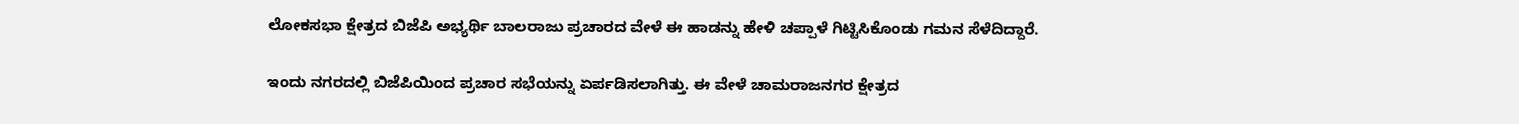ಲೋಕಸಭಾ ಕ್ಷೇತ್ರದ ಬಿಜೆಪಿ ಅಭ್ಯರ್ಥಿ ಬಾಲರಾಜು ಪ್ರಚಾರದ ವೇಳೆ ಈ ಹಾಡನ್ನು ಹೇಳಿ ಚಪ್ಪಾಳೆ ಗಿಟ್ಟಿಸಿಕೊಂಡು ಗಮನ ಸೆಳೆದಿದ್ದಾರೆ.

ಇಂದು ನಗರದಲ್ಲಿ ಬಿಜೆಪಿಯಿಂದ ಪ್ರಚಾರ ಸಭೆಯನ್ನು ಏರ್ಪಡಿಸಲಾಗಿತ್ತು. ಈ ವೇಳೆ ಚಾಮರಾಜನಗರ ಕ್ಷೇತ್ರದ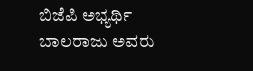ಬಿಜೆಪಿ ಅಭ್ಯರ್ಥಿ ಬಾಲರಾಜು ಅವರು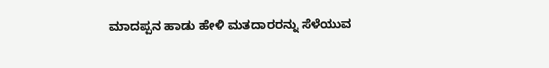ಮಾದಪ್ಪನ ಹಾಡು ಹೇಳಿ ಮತದಾರರನ್ನು ಸೆಳೆಯುವ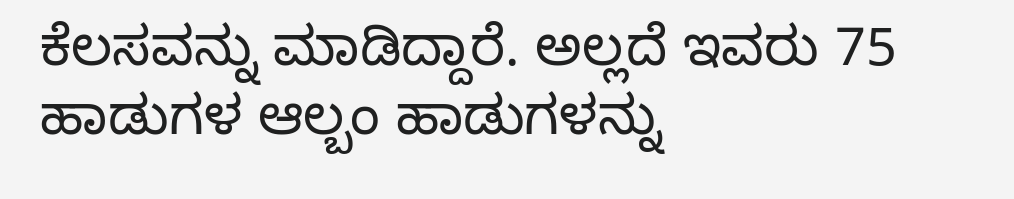ಕೆಲಸವನ್ನು ಮಾಡಿದ್ದಾರೆ. ಅಲ್ಲದೆ ಇವರು 75 ಹಾಡುಗಳ ಆಲ್ಬಂ ಹಾಡುಗಳನ್ನು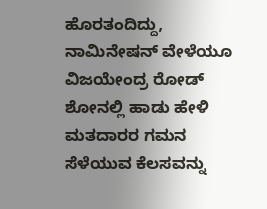ಹೊರತಂದಿದ್ದು, ನಾಮಿನೇಷನ್ ವೇಳೆಯೂ ವಿಜಯೇಂದ್ರ ರೋಡ್ ಶೋನಲ್ಲಿ ಹಾಡು ಹೇಳಿ ಮತದಾರರ ಗಮನ ಸೆಳೆಯುವ ಕೆಲಸವನ್ನು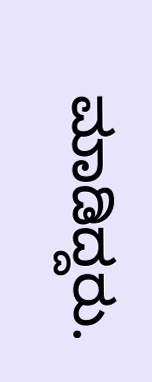ಮಾಡಿದ್ದರು.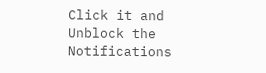Click it and Unblock the Notifications